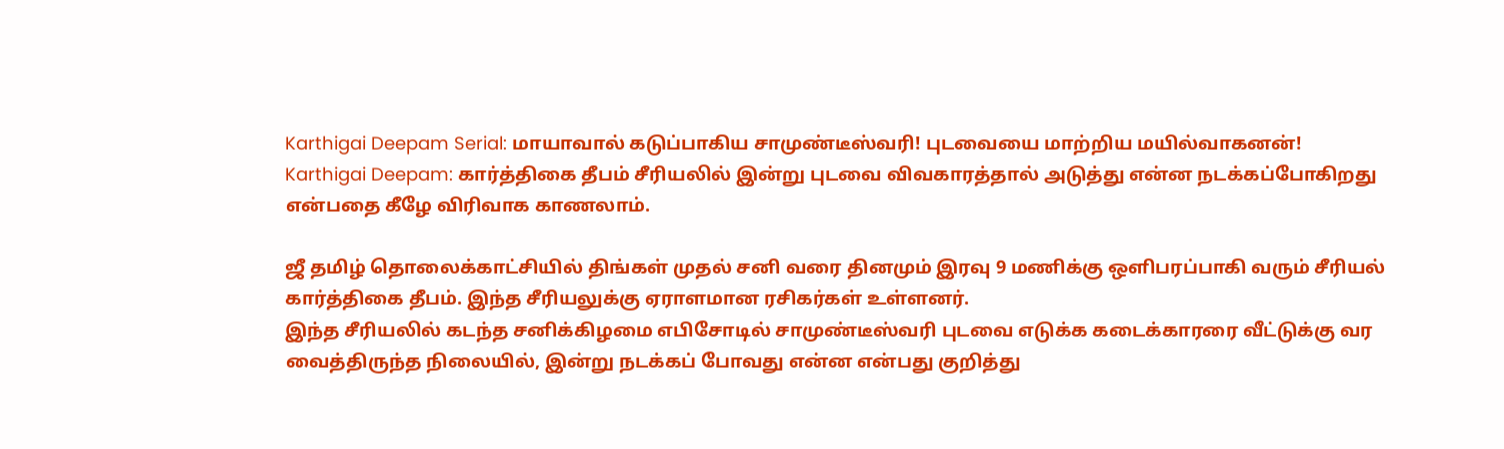Karthigai Deepam Serial: மாயாவால் கடுப்பாகிய சாமுண்டீஸ்வரி! புடவையை மாற்றிய மயில்வாகனன்!
Karthigai Deepam: கார்த்திகை தீபம் சீரியலில் இன்று புடவை விவகாரத்தால் அடுத்து என்ன நடக்கப்போகிறது என்பதை கீழே விரிவாக காணலாம்.

ஜீ தமிழ் தொலைக்காட்சியில் திங்கள் முதல் சனி வரை தினமும் இரவு 9 மணிக்கு ஒளிபரப்பாகி வரும் சீரியல் கார்த்திகை தீபம். இந்த சீரியலுக்கு ஏராளமான ரசிகர்கள் உள்ளனர்.
இந்த சீரியலில் கடந்த சனிக்கிழமை எபிசோடில் சாமுண்டீஸ்வரி புடவை எடுக்க கடைக்காரரை வீட்டுக்கு வர வைத்திருந்த நிலையில், இன்று நடக்கப் போவது என்ன என்பது குறித்து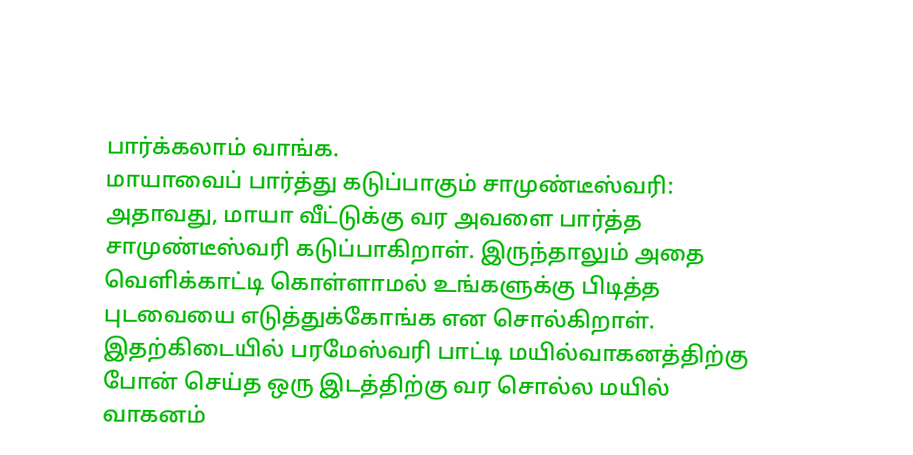பார்க்கலாம் வாங்க.
மாயாவைப் பார்த்து கடுப்பாகும் சாமுண்டீஸ்வரி:
அதாவது, மாயா வீட்டுக்கு வர அவளை பார்த்த சாமுண்டீஸ்வரி கடுப்பாகிறாள். இருந்தாலும் அதை வெளிக்காட்டி கொள்ளாமல் உங்களுக்கு பிடித்த புடவையை எடுத்துக்கோங்க என சொல்கிறாள்.
இதற்கிடையில் பரமேஸ்வரி பாட்டி மயில்வாகனத்திற்கு போன் செய்த ஒரு இடத்திற்கு வர சொல்ல மயில் வாகனம்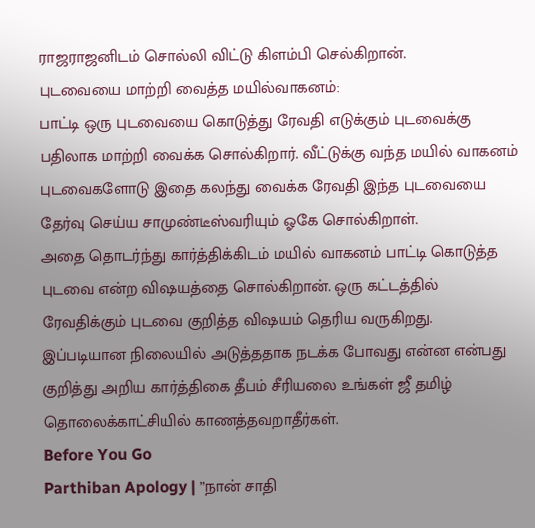ராஜராஜனிடம் சொல்லி விட்டு கிளம்பி செல்கிறான்.
புடவையை மாற்றி வைத்த மயில்வாகனம்:
பாட்டி ஒரு புடவையை கொடுத்து ரேவதி எடுக்கும் புடவைக்கு பதிலாக மாற்றி வைக்க சொல்கிறார். வீட்டுக்கு வந்த மயில் வாகனம் புடவைகளோடு இதை கலந்து வைக்க ரேவதி இந்த புடவையை தேர்வு செய்ய சாமுண்டீஸ்வரியும் ஓகே சொல்கிறாள்.
அதை தொடர்ந்து கார்த்திக்கிடம் மயில் வாகனம் பாட்டி கொடுத்த புடவை என்ற விஷயத்தை சொல்கிறான். ஒரு கட்டத்தில் ரேவதிக்கும் புடவை குறித்த விஷயம் தெரிய வருகிறது.
இப்படியான நிலையில் அடுத்ததாக நடக்க போவது என்ன என்பது குறித்து அறிய கார்த்திகை தீபம் சீரியலை உங்கள் ஜீ தமிழ் தொலைக்காட்சியில் காணத்தவறாதீர்கள்.
Before You Go
Parthiban Apology | ”நான் சாதி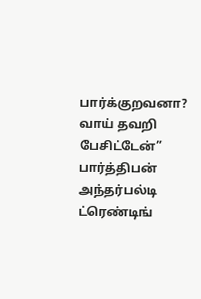பார்க்குறவனா? வாய் தவறி பேசிட்டேன்” பார்த்திபன் அந்தர்பல்டி
ட்ரெண்டிங்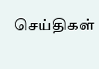செய்திகள்